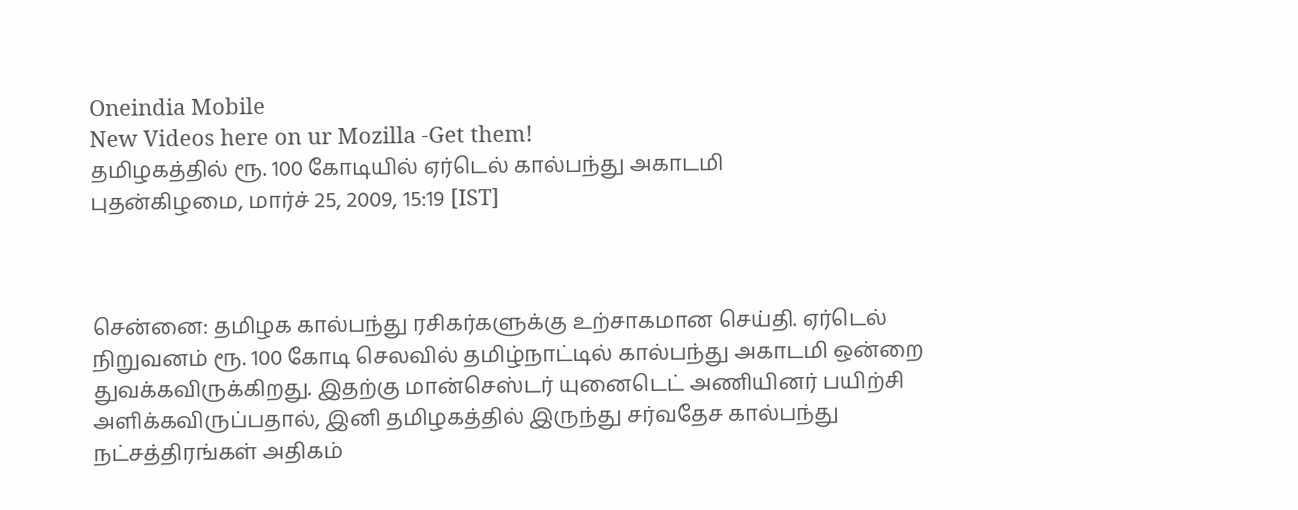Oneindia Mobile
New Videos here on ur Mozilla -Get them!
தமிழகத்தில் ரூ. 100 கோடியில் ஏர்டெல் கால்பந்து அகாடமி
புதன்கிழமை, மார்ச் 25, 2009, 15:19 [IST]



சென்னை: தமிழக கால்பந்து ரசிகர்களுக்கு உற்சாகமான செய்தி. ஏர்டெல் நிறுவனம் ரூ. 100 கோடி செலவில் தமிழ்நாட்டில் கால்பந்து அகாடமி ஒன்றை துவக்கவிருக்கிறது. இதற்கு மான்செஸ்டர் யுனைடெட் அணியினர் பயிற்சி அளிக்கவிருப்பதால், இனி தமிழகத்தில் இருந்து சர்வதேச கால்பந்து நட்சத்திரங்கள் அதிகம்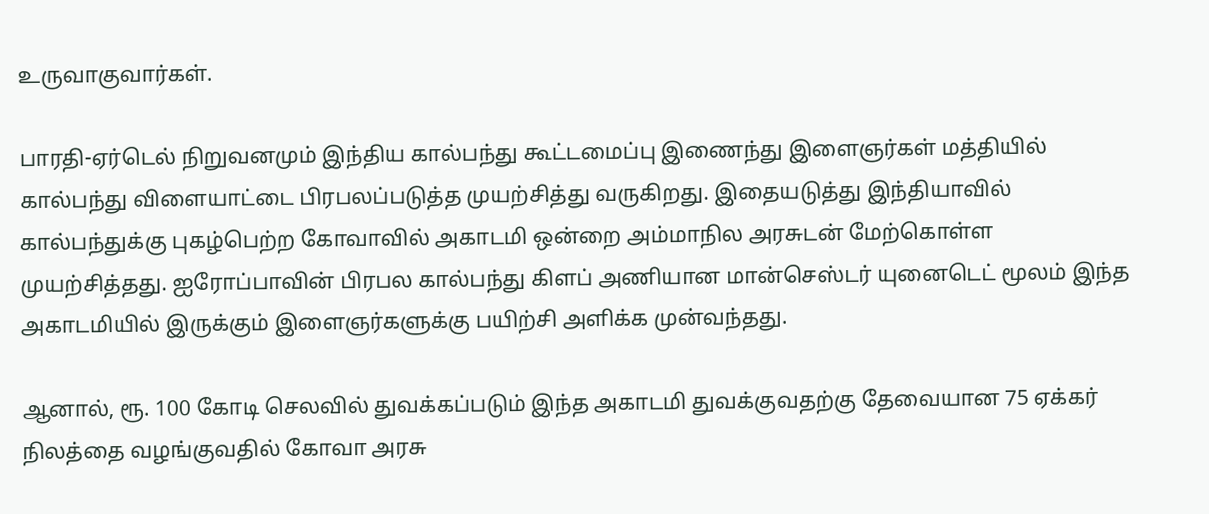உருவாகுவார்கள்.

பாரதி-ஏர்டெல் நிறுவனமும் இந்திய கால்பந்து கூட்டமைப்பு இணைந்து இளைஞர்கள் மத்தியில் கால்பந்து விளையாட்டை பிரபலப்படுத்த முயற்சித்து வருகிறது. இதையடுத்து இந்தியாவில் கால்பந்துக்கு புகழ்பெற்ற கோவாவில் அகாடமி ஒன்றை அம்மாநில அரசுடன் மேற்கொள்ள முயற்சித்தது. ஐரோப்பாவின் பிரபல கால்பந்து கிளப் அணியான மான்செஸ்டர் யுனைடெட் மூலம் இந்த அகாடமியில் இருக்கும் இளைஞர்களுக்கு பயிற்சி அளிக்க முன்வந்தது.

ஆனால், ரூ. 100 கோடி செலவில் துவக்கப்படும் இந்த அகாடமி துவக்குவதற்கு தேவையான 75 ஏக்கர் நிலத்தை வழங்குவதில் கோவா அரசு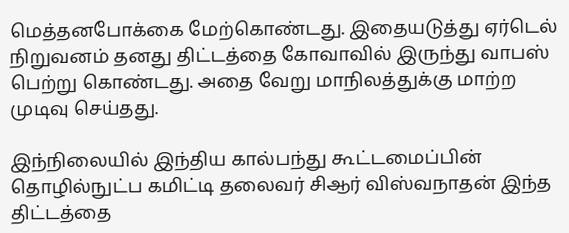மெத்தனபோக்கை மேற்கொண்டது. இதையடுத்து ஏர்டெல் நிறுவனம் தனது திட்டத்தை கோவாவில் இருந்து வாபஸ் பெற்று கொண்டது. அதை வேறு மாநிலத்துக்கு மாற்ற முடிவு செய்தது.

இந்நிலையில் இந்திய கால்பந்து கூட்டமைப்பின் தொழில்நுட்ப கமிட்டி தலைவர் சிஆர் விஸ்வநாதன் இந்த திட்டத்தை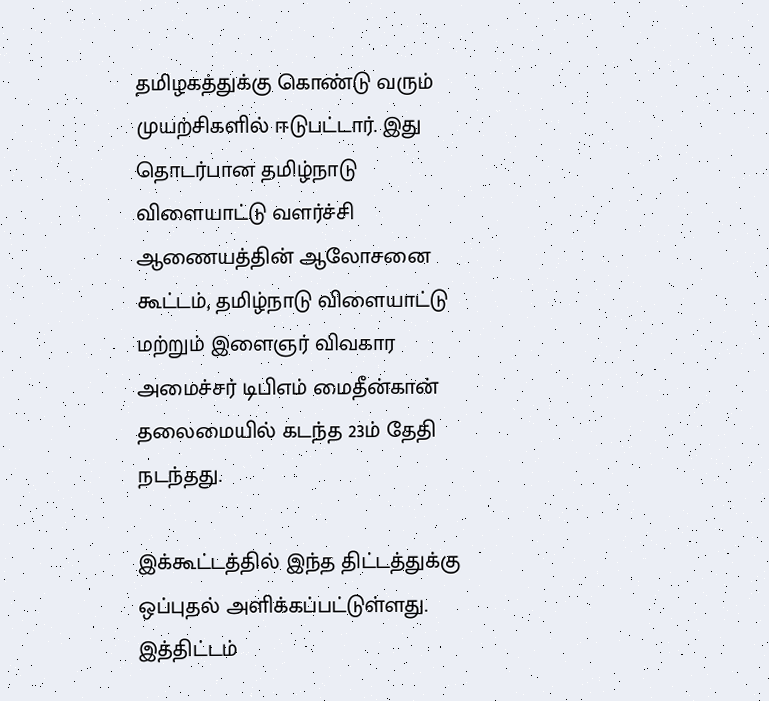தமிழகத்துக்கு கொண்டு வரும் முயற்சிகளில் ஈடுபட்டார். இது தொடர்பான தமிழ்நாடு விளையாட்டு வளர்ச்சி ஆணையத்தின் ஆலோசனை கூட்டம், தமிழ்நாடு விளையாட்டு மற்றும் இளைஞர் விவகார அமைச்சர் டிபிஎம் மைதீன்கான் தலைமையில் கடந்த 23ம் தேதி நடந்தது.

இக்கூட்டத்தில் இந்த திட்டத்துக்கு ஒப்புதல் அளிக்கப்பட்டுள்ளது. இத்திட்டம்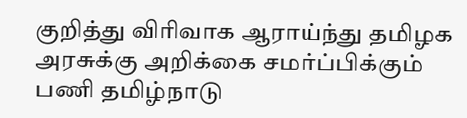குறித்து விரிவாக ஆராய்ந்து தமிழக அரசுக்கு அறிக்கை சமர்ப்பிக்கும் பணி தமிழ்நாடு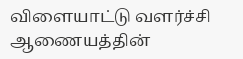விளையாட்டு வளர்ச்சி ஆணையத்தின்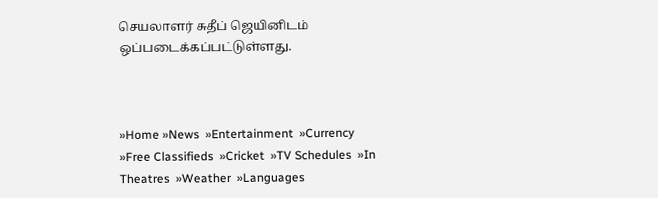செயலாளர் சுதீப் ஜெயினிடம் ஒப்படைக்கப்பட்டுள்ளது.



»Home »News  »Entertainment  »Currency  »Free Classifieds  »Cricket  »TV Schedules  »In Theatres  »Weather  »Languages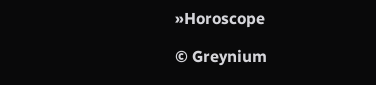»Horoscope

© Greynium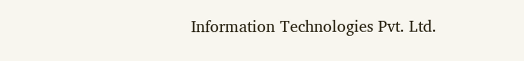Information Technologies Pvt. Ltd.